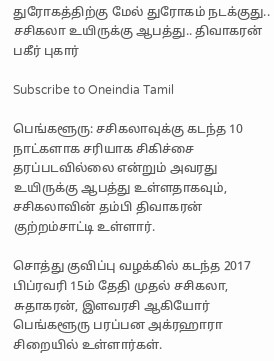துரோகத்திற்கு மேல் துரோகம் நடக்குது.. சசிகலா உயிருக்கு ஆபத்து.. திவாகரன் பகீர் புகார்

Subscribe to Oneindia Tamil

பெங்களூரு: சசிகலாவுக்கு கடந்த 10 நாட்களாக சரியாக சிகிச்சை தரப்படவில்லை என்றும் அவரது உயிருக்கு ஆபத்து உள்ளதாகவும், சசிகலாவின் தம்பி திவாகரன் குற்றம்சாட்டி உள்ளார்.

சொத்து குவிப்பு வழக்கில் கடந்த 2017 பிப்ரவரி 15ம் தேதி முதல் சசிகலா, சுதாகரன், இளவரசி ஆகியோர் பெங்களூரு பரப்பன அக்ரஹாரா சிறையில் உள்ளார்கள்.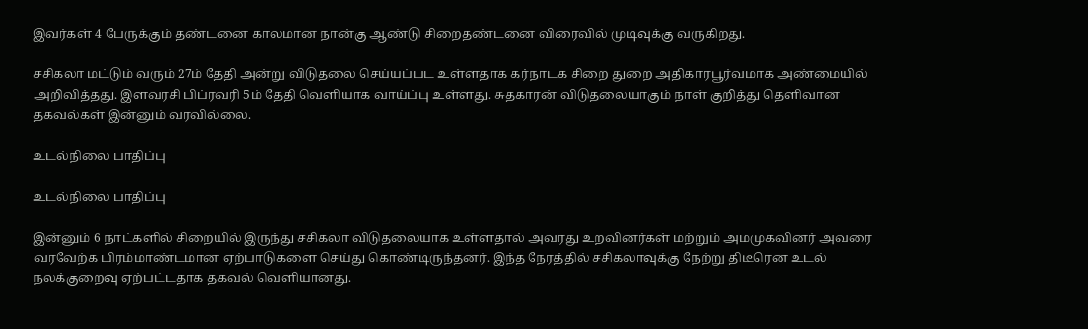இவர்கள் 4 பேருக்கும் தண்டனை காலமான நான்கு ஆண்டு சிறைதண்டனை விரைவில் முடிவுக்கு வருகிறது.

சசிகலா மட்டும் வரும் 27ம் தேதி அன்று விடுதலை செய்யப்பட உள்ளதாக கர்நாடக சிறை துறை அதிகாரபூர்வமாக அண்மையில் அறிவித்தது. இளவரசி பிப்ரவரி 5ம் தேதி வெளியாக வாய்ப்பு உள்ளது. சுதகாரன் விடுதலையாகும் நாள் குறித்து தெளிவான தகவல்கள் இன்னும் வரவில்லை.

உடல்நிலை பாதிப்பு

உடல்நிலை பாதிப்பு

இன்னும் 6 நாட்களில் சிறையில் இருந்து சசிகலா விடுதலையாக உள்ளதால் அவரது உறவினர்கள் மற்றும் அமமுகவினர் அவரை வரவேற்க பிரம்மாண்டமான ஏற்பாடுகளை செய்து கொண்டிருந்தனர். இந்த நேரத்தில் சசிகலாவுக்கு நேற்று திடீரென உடல் நலக்குறைவு ஏற்பட்டதாக தகவல் வெளியானது.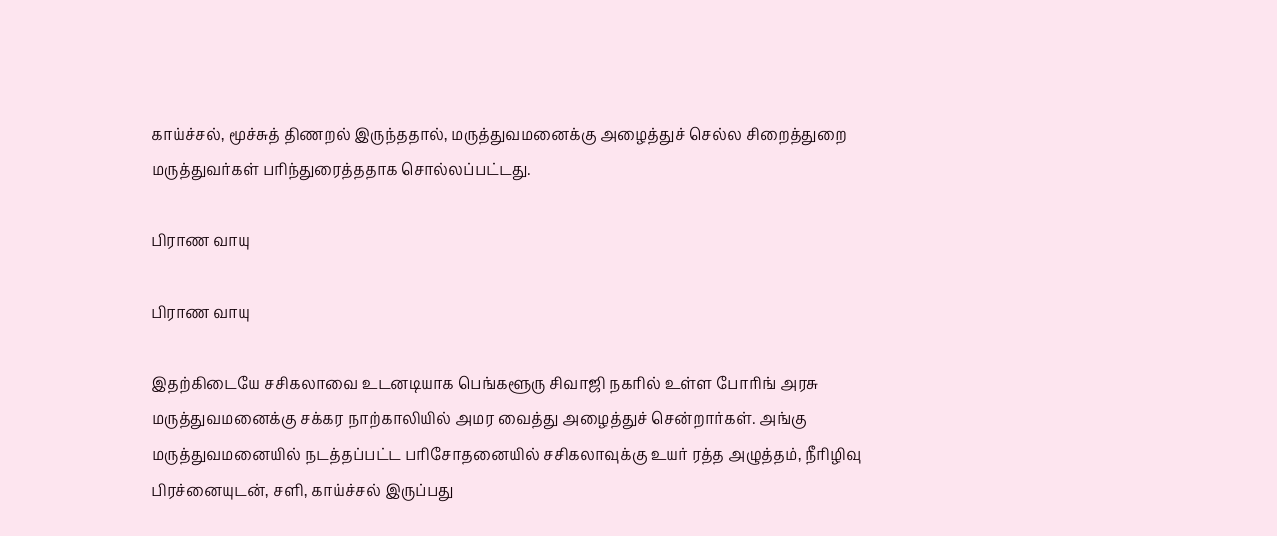காய்ச்சல், மூச்சுத் திணறல் இருந்ததால், மருத்துவமனைக்கு அழைத்துச் செல்ல சிறைத்துறை மருத்துவர்கள் பரிந்துரைத்ததாக சொல்லப்பட்டது.

பிராண வாயு

பிராண வாயு

இதற்கிடையே சசிகலாவை உடனடியாக பெங்களூரு சிவாஜி நகரில் உள்ள போரிங் அரசு மருத்துவமனைக்கு சக்கர நாற்காலியில் அமர வைத்து அழைத்துச் சென்றார்கள். அங்கு மருத்துவமனையில் நடத்தப்பட்ட பரிசோதனையில் சசிகலாவுக்கு உயர் ரத்த அழுத்தம், நீரிழிவு பிரச்னையுடன், சளி, காய்ச்சல் இருப்பது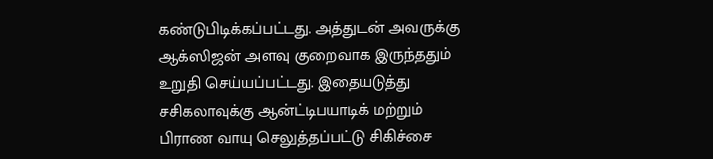கண்டுபிடிக்கப்பட்டது. அத்துடன் அவருக்கு ஆக்ஸிஜன் அளவு குறைவாக இருந்ததும் உறுதி செய்யப்பட்டது. இதையடுத்து சசிகலாவுக்கு ஆன்ட்டிபயாடிக் மற்றும் பிராண வாயு செலுத்தப்பட்டு சிகிச்சை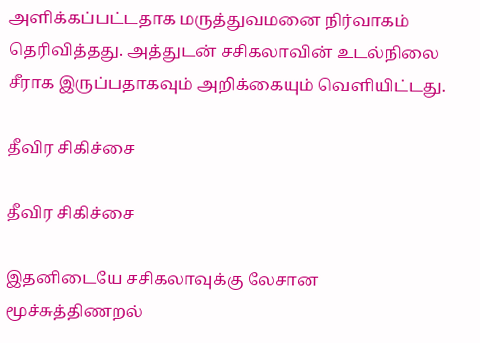அளிக்கப்பட்டதாக மருத்துவமனை நிர்வாகம் தெரிவித்தது. அத்துடன் சசிகலாவின் உடல்நிலை சீராக இருப்பதாகவும் அறிக்கையும் வெளியிட்டது.

தீவிர சிகிச்சை

தீவிர சிகிச்சை

இதனிடையே சசிகலாவுக்கு லேசான மூச்சுத்திணறல்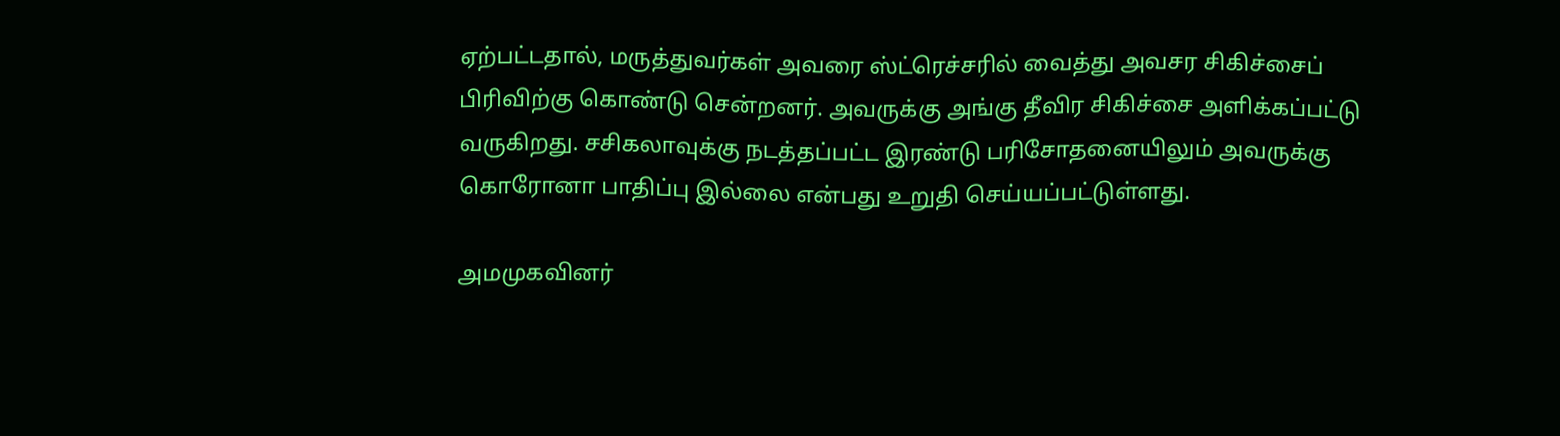ஏற்பட்டதால், மருத்துவர்கள் அவரை ஸ்ட்ரெச்சரில் வைத்து அவசர சிகிச்சைப் பிரிவிற்கு கொண்டு சென்றனர். அவருக்கு அங்கு தீவிர சிகிச்சை அளிக்கப்பட்டு வருகிறது. சசிகலாவுக்கு நடத்தப்பட்ட இரண்டு பரிசோதனையிலும் அவருக்கு கொரோனா பாதிப்பு இல்லை என்பது உறுதி செய்யப்பட்டுள்ளது.

அமமுகவினர்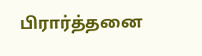பிரார்த்தனை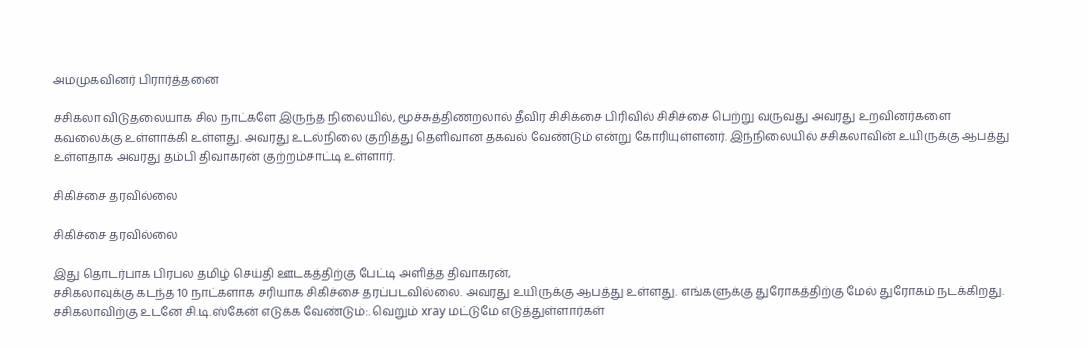அமமுகவினர் பிரார்த்தனை

சசிகலா விடுதலையாக சில நாட்களே இருந்த நிலையில், மூச்சுத்திணறலால் தீவிர சிசிக்சை பிரிவில் சிசிச்சை பெற்று வருவது அவரது உறவினர்களை கவலைக்கு உள்ளாக்கி உள்ளது. அவரது உடல்நிலை குறித்து தெளிவான தகவல் வேண்டும் என்று கோரியுள்ளனர். இந்நிலையில் சசிகலாவின் உயிருக்கு ஆபத்து உள்ளதாக அவரது தம்பி திவாகரன் குற்றம்சாட்டி உள்ளார்.

சிகிச்சை தரவில்லை

சிகிச்சை தரவில்லை

இது தொடர்பாக பிரபல தமிழ் செய்தி ஊடகத்திற்கு பேட்டி அளித்த திவாகரன்,
சசிகலாவுக்கு கடந்த 10 நாட்களாக சரியாக சிகிச்சை தரப்படவில்லை. அவரது உயிருக்கு ஆபத்து உள்ளது. எங்களுக்கு துரோகத்திற்கு மேல் துரோகம் நடக்கிறது. சசிகலாவிற்கு உடனே சி.டி.ஸ்கேன் எடுக்க வேண்டும்:. வெறும் xray மட்டுமே எடுத்துள்ளார்கள்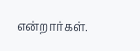என்றார்கள்.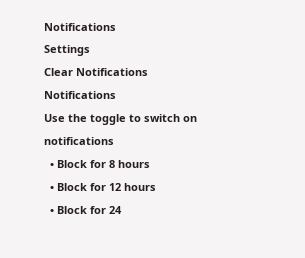Notifications
Settings
Clear Notifications
Notifications
Use the toggle to switch on notifications
  • Block for 8 hours
  • Block for 12 hours
  • Block for 24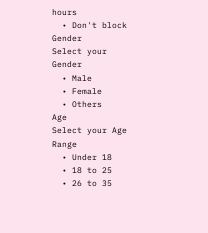hours
  • Don't block
Gender
Select your Gender
  • Male
  • Female
  • Others
Age
Select your Age Range
  • Under 18
  • 18 to 25
  • 26 to 35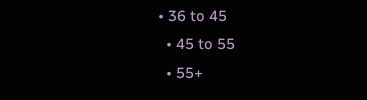• 36 to 45
  • 45 to 55
  • 55+